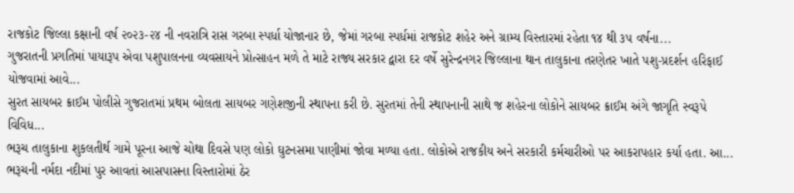રાજકોટ જિલ્લા કક્ષાની વર્ષ ૨૦૨૩-૨૪ ની નવરાત્રિ રાસ ગરબા સ્પર્ધા યોજાનાર છે, જેમાં ગરબા સ્પર્ધમાં રાજકોટ શહેર અને ગ્રામ્ય વિસ્તારમાં રહેતા ૧૪ થી ૩૫ વર્ષના...
ગુજરાતની પ્રગતિમાં પાયારૂપ એવા પશુપાલનના વ્યવસાયને પ્રોત્સાહન મળે તે માટે રાજ્ય સરકાર દ્વારા દર વર્ષે સુરેન્દ્રનગર જિલ્લાના થાન તાલુકાના તરણેતર ખાતે પશુ-પ્રદર્શન હરિફાઈ યોજવામાં આવે...
સુરત સાયબર ક્રાઈમ પોલીસે ગુજરાતમાં પ્રથમ બોલતા સાયબર ગણેશજીની સ્થાપના કરી છે. સુરતમાં તેની સ્થાપનાની સાથે જ શહેરના લોકોને સાયબર ક્રાઈમ અંગે જાગૃતિ સ્વરૂપે વિવિધ...
ભરૂચ તાલુકાના શુકલતીર્થ ગામે પૂરના આજે ચોથા દિવસે પણ લોકો ઘુટનસમા પાણીમાં જોવા મળ્યા હતા. લોકોએ રાજકીય અને સરકારી કર્મચારીઓ પર આકરાપહાર કર્યા હતા. આ...
ભરૂચની નર્મદા નદીમાં પુર આવતાં આસપાસના વિસ્તારોમાં ઠેર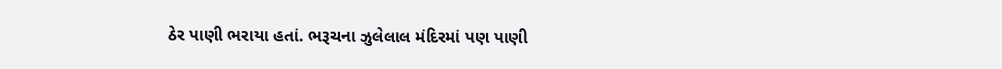ઠેર પાણી ભરાયા હતાં. ભરૂચના ઝુલેલાલ મંદિરમાં પણ પાણી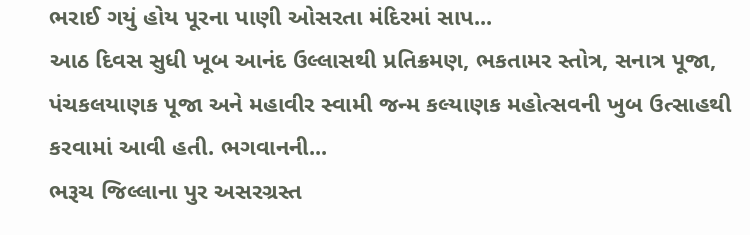ભરાઈ ગયું હોય પૂરના પાણી ઓસરતા મંદિરમાં સાપ...
આઠ દિવસ સુધી ખૂબ આનંદ ઉલ્લાસથી પ્રતિક્રમણ, ભકતામર સ્તોત્ર, સનાત્ર પૂજા, પંચકલયાણક પૂજા અને મહાવીર સ્વામી જન્મ કલ્યાણક મહોત્સવની ખુબ ઉત્સાહથી કરવામાં આવી હતી. ભગવાનની...
ભરૂચ જિલ્લાના પુર અસરગ્રસ્ત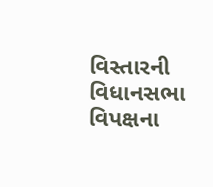વિસ્તારની વિધાનસભા વિપક્ષના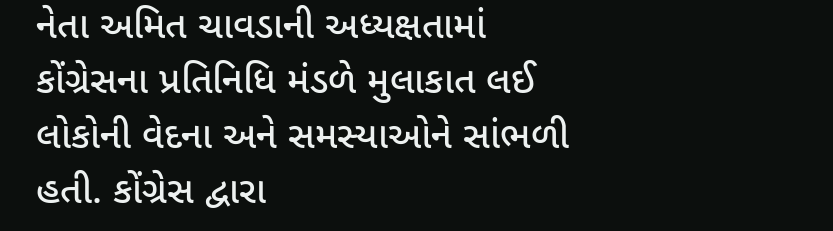નેતા અમિત ચાવડાની અધ્યક્ષતામાં કોંગ્રેસના પ્રતિનિધિ મંડળે મુલાકાત લઈ લોકોની વેદના અને સમસ્યાઓને સાંભળી હતી. કોંગ્રેસ દ્વારા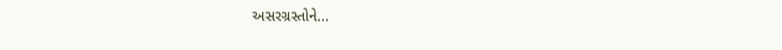અસરગ્રસ્તોને...